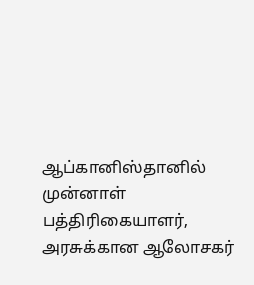ஆப்கானிஸ்தானில் முன்னாள் பத்திரிகையாளர், அரசுக்கான ஆலோசகர்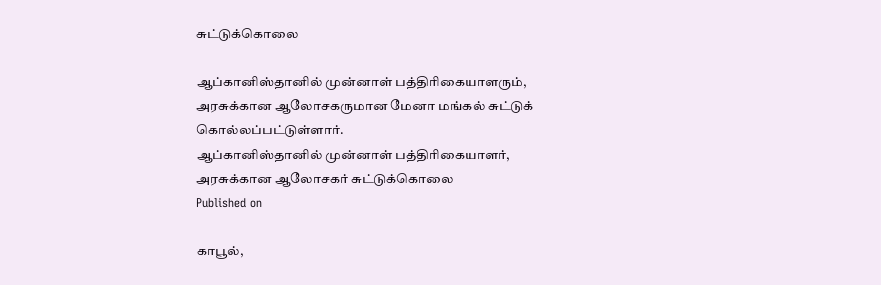சுட்டுக்கொலை

ஆப்கானிஸ்தானில் முன்னாள் பத்திரிகையாளரும், அரசுக்கான ஆலோசகருமான மேனா மங்கல் சுட்டுக் கொல்லப்பட்டுள்ளார்.
ஆப்கானிஸ்தானில் முன்னாள் பத்திரிகையாளர், அரசுக்கான ஆலோசகர் சுட்டுக்கொலை
Published on

காபூல்,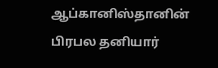ஆப்கானிஸ்தானின் பிரபல தனியார்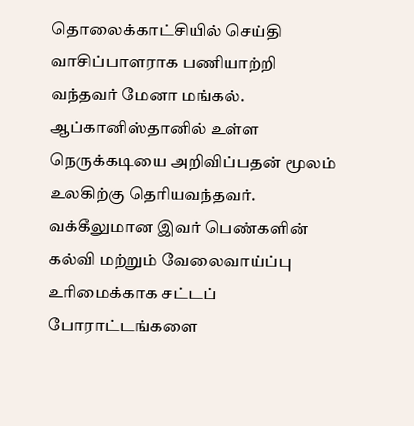தொலைக்காட்சியில் செய்தி வாசிப்பாளராக பணியாற்றி வந்தவர் மேனா மங்கல். ஆப்கானிஸ்தானில் உள்ள நெருக்கடியை அறிவிப்பதன் மூலம் உலகிற்கு தெரியவந்தவர். வக்கீலுமான இவர் பெண்களின் கல்வி மற்றும் வேலைவாய்ப்பு உரிமைக்காக சட்டப் போராட்டங்களை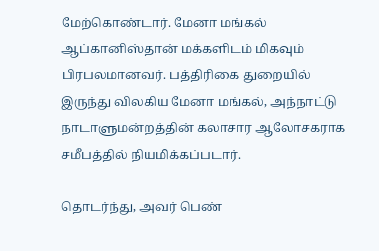மேற்கொண்டார். மேனா மங்கல் ஆப்கானிஸ்தான் மக்களிடம் மிகவும் பிரபலமானவர். பத்திரிகை துறையில் இருந்து விலகிய மேனா மங்கல், அந்நாட்டு நாடாளுமன்றத்தின் கலாசார ஆலோசகராக சமீபத்தில் நியமிக்கப்படார்.

தொடர்ந்து, அவர் பெண்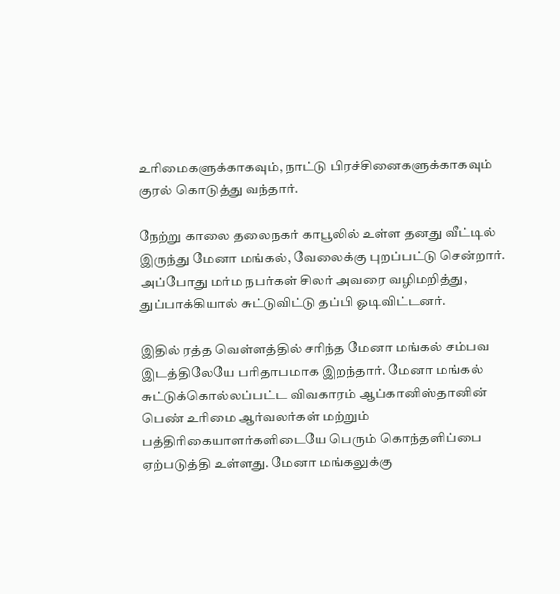உரிமைகளுக்காகவும், நாட்டு பிரச்சினைகளுக்காகவும் குரல் கொடுத்து வந்தார்.

நேற்று காலை தலைநகர் காபூலில் உள்ள தனது வீட்டில் இருந்து மேனா மங்கல், வேலைக்கு புறப்பட்டு சென்றார். அப்போது மர்ம நபர்கள் சிலர் அவரை வழிமறித்து, துப்பாக்கியால் சுட்டுவிட்டு தப்பி ஓடிவிட்டனர்.

இதில் ரத்த வெள்ளத்தில் சரிந்த மேனா மங்கல் சம்பவ இடத்திலேயே பரிதாபமாக இறந்தார். மேனா மங்கல் சுட்டுக்கொல்லப்பட்ட விவகாரம் ஆப்கானிஸ்தானின் பெண் உரிமை ஆர்வலர்கள் மற்றும் பத்திரிகையாளர்களிடையே பெரும் கொந்தளிப்பை ஏற்படுத்தி உள்ளது. மேனா மங்கலுக்கு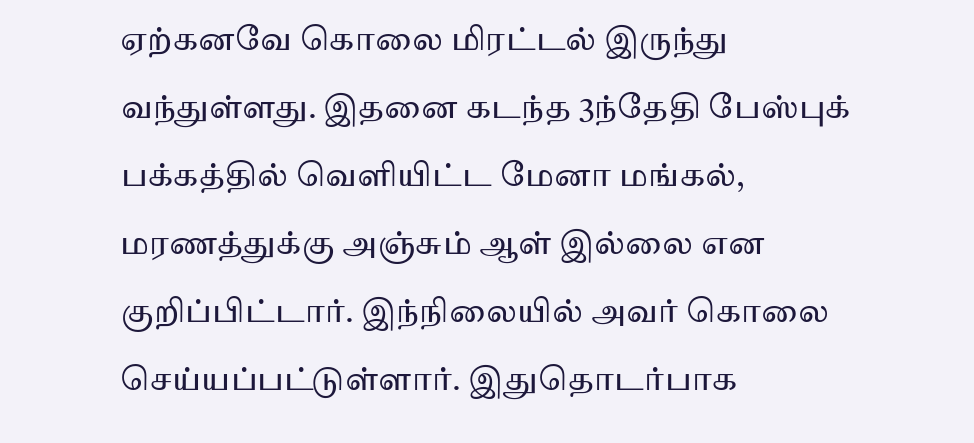ஏற்கனவே கொலை மிரட்டல் இருந்து வந்துள்ளது. இதனை கடந்த 3ந்தேதி பேஸ்புக் பக்கத்தில் வெளியிட்ட மேனா மங்கல், மரணத்துக்கு அஞ்சும் ஆள் இல்லை என குறிப்பிட்டார். இந்நிலையில் அவர் கொலை செய்யப்பட்டுள்ளார். இதுதொடர்பாக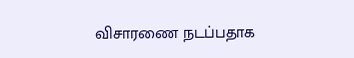விசாரணை நடப்பதாக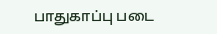பாதுகாப்பு படை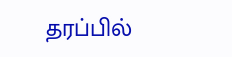தரப்பில்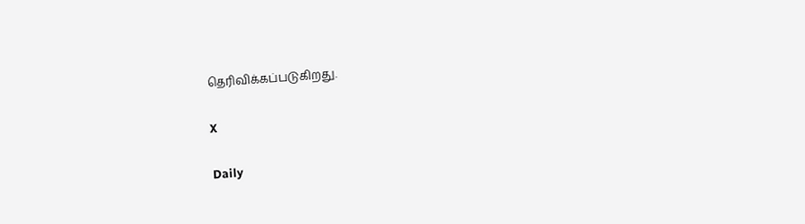தெரிவிக்கப்படுகிறது.

X

Daily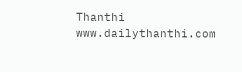Thanthi
www.dailythanthi.com